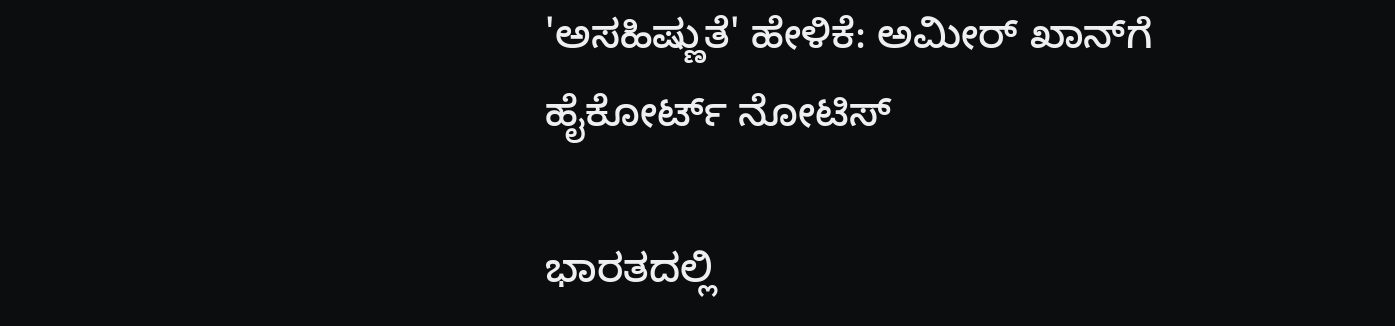'ಅಸಹಿಷ್ಣುತೆ' ಹೇಳಿಕೆ: ಅಮೀರ್ ಖಾನ್‌ಗೆ ಹೈಕೋರ್ಟ್ ನೋಟಿಸ್

ಭಾರತದಲ್ಲಿ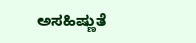ಅಸಹಿಷ್ಣುತೆ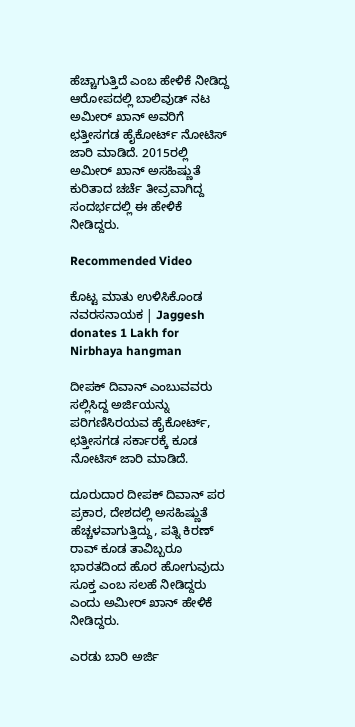ಹೆಚ್ಚಾಗುತ್ತಿದೆ ಎಂಬ ಹೇಳಿಕೆ ನೀಡಿದ್ದ ಆರೋಪದಲ್ಲಿ ಬಾಲಿವುಡ್ ನಟ ಅಮೀರ್ ಖಾನ್ ಅವರಿಗೆ ಛತ್ತೀಸಗಡ ಹೈಕೋರ್ಟ್ ನೋಟಿಸ್ ಜಾರಿ ಮಾಡಿದೆ. 2015ರಲ್ಲಿ ಅಮೀರ್ ಖಾನ್ ಅಸಹಿಷ್ಣುತೆ ಕುರಿತಾದ ಚರ್ಚೆ ತೀವ್ರವಾಗಿದ್ದ ಸಂದರ್ಭದಲ್ಲಿ ಈ ಹೇಳಿಕೆ ನೀಡಿದ್ದರು.

Recommended Video

ಕೊಟ್ಟ ಮಾತು ಉಳಿಸಿಕೊಂಡ ನವರಸನಾಯಕ | Jaggesh donates 1 Lakh for Nirbhaya hangman

ದೀಪಕ್ ದಿವಾನ್ ಎಂಬುವವರು ಸಲ್ಲಿಸಿದ್ದ ಅರ್ಜಿಯನ್ನು ಪರಿಗಣಿಸಿರಯವ ಹೈಕೋರ್ಟ್, ಛತ್ತೀಸಗಡ ಸರ್ಕಾರಕ್ಕೆ ಕೂಡ ನೋಟಿಸ್ ಜಾರಿ ಮಾಡಿದೆ.

ದೂರುದಾರ ದೀಪಕ್ ದಿವಾನ್ ಪರ ಪ್ರಕಾರ, ದೇಶದಲ್ಲಿ ಅಸಹಿಷ್ಣುತೆ ಹೆಚ್ಚಳವಾಗುತ್ತಿದ್ದು, ಪತ್ನಿ ಕಿರಣ್ ರಾವ್ ಕೂಡ ತಾವಿಬ್ಬರೂ ಭಾರತದಿಂದ ಹೊರ ಹೋಗುವುದು ಸೂಕ್ತ ಎಂಬ ಸಲಹೆ ನೀಡಿದ್ದರು ಎಂದು ಅಮೀರ್ ಖಾನ್ ಹೇಳಿಕೆ ನೀಡಿದ್ದರು.

ಎರಡು ಬಾರಿ ಅರ್ಜಿ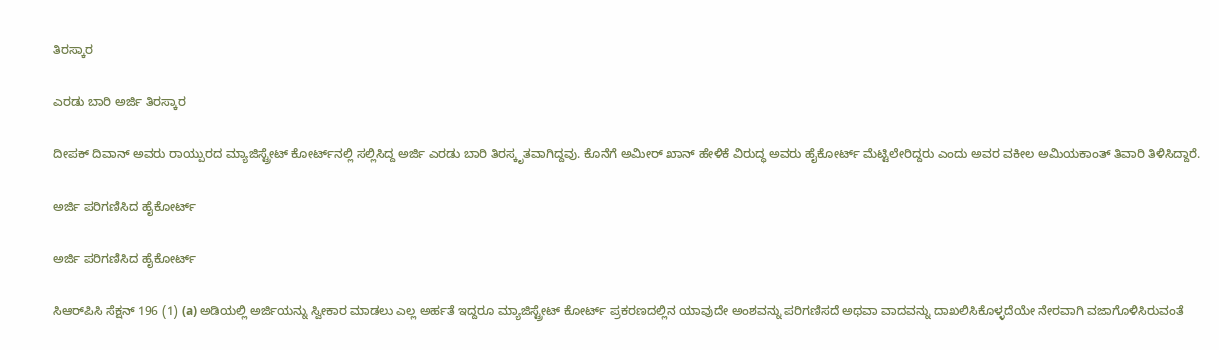ತಿರಸ್ಕಾರ

ಎರಡು ಬಾರಿ ಅರ್ಜಿ ತಿರಸ್ಕಾರ

ದೀಪಕ್ ದಿವಾನ್ ಅವರು ರಾಯ್ಪುರದ ಮ್ಯಾಜಿಸ್ಟ್ರೇಟ್ ಕೋರ್ಟ್‌ನಲ್ಲಿ ಸಲ್ಲಿಸಿದ್ದ ಅರ್ಜಿ ಎರಡು ಬಾರಿ ತಿರಸ್ಕೃತವಾಗಿದ್ದವು. ಕೊನೆಗೆ ಅಮೀರ್ ಖಾನ್ ಹೇಳಿಕೆ ವಿರುದ್ಧ ಅವರು ಹೈಕೋರ್ಟ್ ಮೆಟ್ಟಿಲೇರಿದ್ದರು ಎಂದು ಅವರ ವಕೀಲ ಅಮಿಯಕಾಂತ್ ತಿವಾರಿ ತಿಳಿಸಿದ್ದಾರೆ.

ಅರ್ಜಿ ಪರಿಗಣಿಸಿದ ಹೈಕೋರ್ಟ್

ಅರ್ಜಿ ಪರಿಗಣಿಸಿದ ಹೈಕೋರ್ಟ್

ಸಿಆರ್‌ಪಿಸಿ ಸೆಕ್ಷನ್ 196 (1) (a) ಅಡಿಯಲ್ಲಿ ಅರ್ಜಿಯನ್ನು ಸ್ವೀಕಾರ ಮಾಡಲು ಎಲ್ಲ ಅರ್ಹತೆ ಇದ್ದರೂ ಮ್ಯಾಜಿಸ್ಟ್ರೇಟ್ ಕೋರ್ಟ್ ಪ್ರಕರಣದಲ್ಲಿನ ಯಾವುದೇ ಅಂಶವನ್ನು ಪರಿಗಣಿಸದೆ ಅಥವಾ ವಾದವನ್ನು ದಾಖಲಿಸಿಕೊಳ್ಳದೆಯೇ ನೇರವಾಗಿ ವಜಾಗೊಳಿಸಿರುವಂತೆ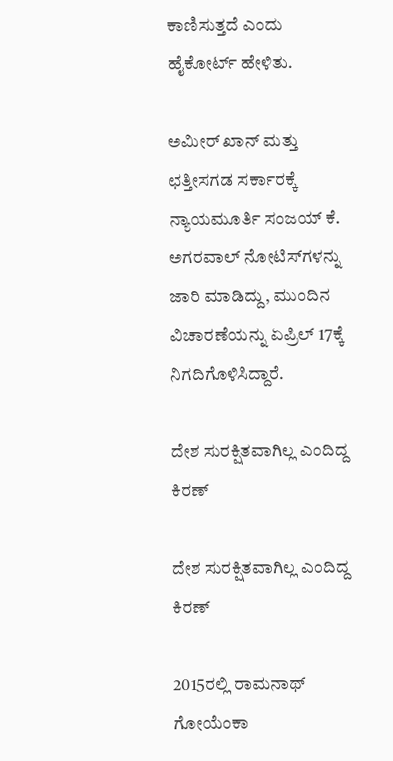ಕಾಣಿಸುತ್ತದೆ ಎಂದು ಹೈಕೋರ್ಟ್ ಹೇಳಿತು.

ಅಮೀರ್ ಖಾನ್ ಮತ್ತು ಛತ್ತೀಸಗಡ ಸರ್ಕಾರಕ್ಕೆ ನ್ಯಾಯಮೂರ್ತಿ ಸಂಜಯ್ ಕೆ. ಅಗರವಾಲ್ ನೋಟಿಸ್‌ಗಳನ್ನು ಜಾರಿ ಮಾಡಿದ್ದು, ಮುಂದಿನ ವಿಚಾರಣೆಯನ್ನು ಏಪ್ರಿಲ್ 17ಕ್ಕೆ ನಿಗದಿಗೊಳಿಸಿದ್ದಾರೆ.

ದೇಶ ಸುರಕ್ಷಿತವಾಗಿಲ್ಲ ಎಂದಿದ್ದ ಕಿರಣ್

ದೇಶ ಸುರಕ್ಷಿತವಾಗಿಲ್ಲ ಎಂದಿದ್ದ ಕಿರಣ್

2015ರಲ್ಲಿ ರಾಮನಾಥ್ ಗೋಯೆಂಕಾ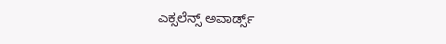ಎಕ್ಸಲೆನ್ಸ್ ಅವಾರ್ಡ್ಸ್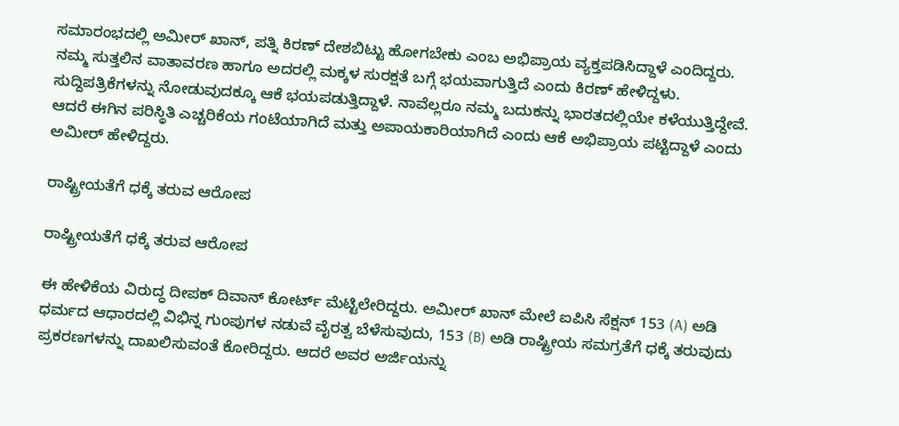ಸಮಾರಂಭದಲ್ಲಿ ಅಮೀರ್ ಖಾನ್, ಪತ್ನಿ ಕಿರಣ್ ದೇಶಬಿಟ್ಟು ಹೋಗಬೇಕು ಎಂಬ ಅಭಿಪ್ರಾಯ ವ್ಯಕ್ತಪಡಿಸಿದ್ದಾಳೆ ಎಂದಿದ್ದರು. ನಮ್ಮ ಸುತ್ತಲಿನ ವಾತಾವರಣ ಹಾಗೂ ಅದರಲ್ಲಿ ಮಕ್ಕಳ ಸುರಕ್ಷತೆ ಬಗ್ಗೆ ಭಯವಾಗುತ್ತಿದೆ ಎಂದು ಕಿರಣ್ ಹೇಳಿದ್ದಳು. ಸುದ್ದಿಪತ್ರಿಕೆಗಳನ್ನು ನೋಡುವುದಕ್ಕೂ ಆಕೆ ಭಯಪಡುತ್ತಿದ್ದಾಳೆ. ನಾವೆಲ್ಲರೂ ನಮ್ಮ ಬದುಕನ್ನು ಭಾರತದಲ್ಲಿಯೇ ಕಳೆಯುತ್ತಿದ್ದೇವೆ. ಆದರೆ ಈಗಿನ ಪರಿಸ್ಥಿತಿ ಎಚ್ಚರಿಕೆಯ ಗಂಟೆಯಾಗಿದೆ ಮತ್ತು ಅಪಾಯಕಾರಿಯಾಗಿದೆ ಎಂದು ಆಕೆ ಅಭಿಪ್ರಾಯ ಪಟ್ಟಿದ್ದಾಳೆ ಎಂದು ಅಮೀರ್ ಹೇಳಿದ್ದರು.

ರಾಷ್ಟ್ರೀಯತೆಗೆ ಧಕ್ಕೆ ತರುವ ಆರೋಪ

ರಾಷ್ಟ್ರೀಯತೆಗೆ ಧಕ್ಕೆ ತರುವ ಆರೋಪ

ಈ ಹೇಳಿಕೆಯ ವಿರುದ್ಧ ದೀಪಕ್ ದಿವಾನ್ ಕೋರ್ಟ್ ಮೆಟ್ಟಿಲೇರಿದ್ದರು. ಅಮೀರ್ ಖಾನ್ ಮೇಲೆ ಐಪಿಸಿ ಸೆಕ್ಷನ್ 153 (A) ಅಡಿ ಧರ್ಮದ ಆಧಾರದಲ್ಲಿ ವಿಭಿನ್ನ ಗುಂಪುಗಳ ನಡುವೆ ವೈರತ್ವ ಬೆಳೆಸುವುದು, 153 (B) ಅಡಿ ರಾಷ್ಟ್ರೀಯ ಸಮಗ್ರತೆಗೆ ಧಕ್ಕೆ ತರುವುದು ಪ್ರಕರಣಗಳನ್ನು ದಾಖಲಿಸುವಂತೆ ಕೋರಿದ್ದರು. ಆದರೆ ಅವರ ಅರ್ಜಿಯನ್ನು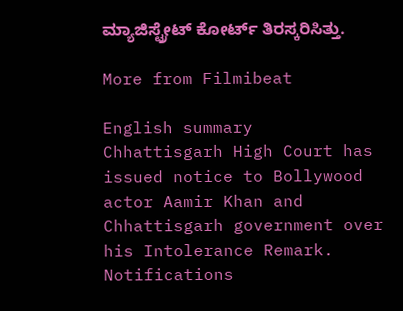ಮ್ಯಾಜಿಸ್ಟ್ರೇಟ್ ಕೋರ್ಟ್ ತಿರಸ್ಕರಿಸಿತ್ತು.

More from Filmibeat

English summary
Chhattisgarh High Court has issued notice to Bollywood actor Aamir Khan and Chhattisgarh government over his Intolerance Remark.
Notifications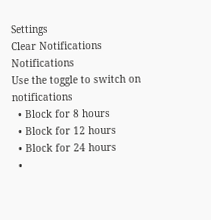Settings
Clear Notifications
Notifications
Use the toggle to switch on notifications
  • Block for 8 hours
  • Block for 12 hours
  • Block for 24 hours
  •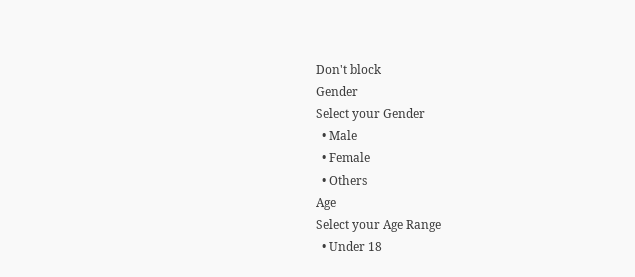Don't block
Gender
Select your Gender
  • Male
  • Female
  • Others
Age
Select your Age Range
  • Under 18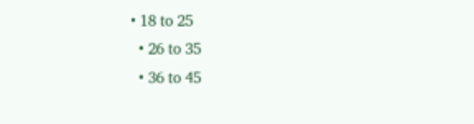• 18 to 25
  • 26 to 35
  • 36 to 45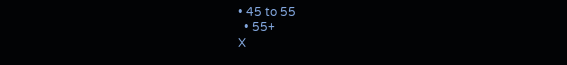• 45 to 55
  • 55+
X